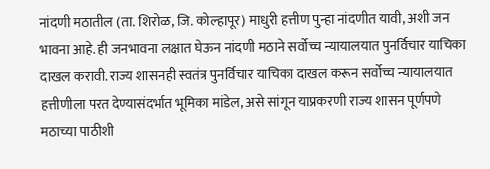नांदणी मठातील (ता. शिरोळ, जि. कोल्हापूर) माधुरी हत्तीण पुन्हा नांदणीत यावी, अशी जन भावना आहे. ही जनभावना लक्षात घेऊन नांदणी मठाने सर्वोच्च न्यायालयात पुनर्विचार याचिका दाखल करावी. राज्य शासनही स्वतंत्र पुनर्विचार याचिका दाखल करून सर्वोच्च न्यायालयात हत्तीणीला परत देण्यासंदर्भात भूमिका मांडेल, असे सांगून याप्रकरणी राज्य शासन पूर्णपणे मठाच्या पाठीशी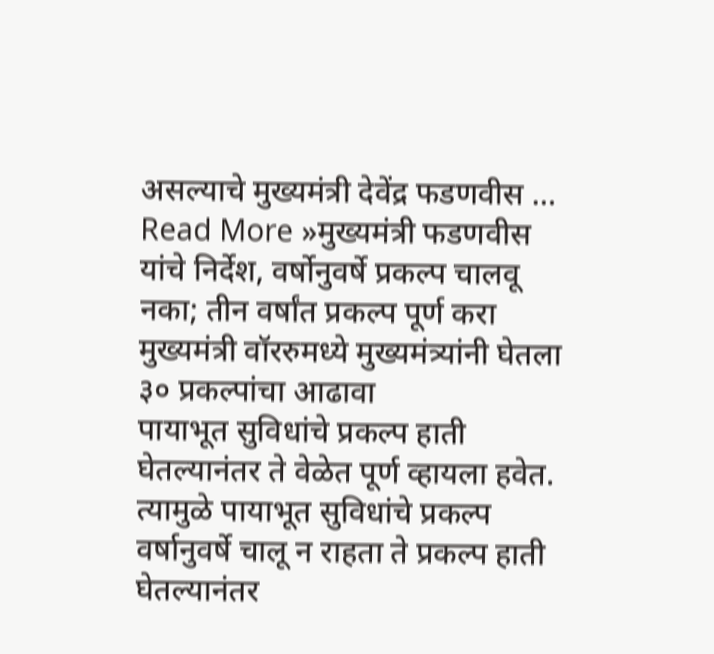असल्याचे मुख्यमंत्री देवेंद्र फडणवीस …
Read More »मुख्यमंत्री फडणवीस यांचे निर्देश, वर्षोनुवर्षे प्रकल्प चालवू नका; तीन वर्षांत प्रकल्प पूर्ण करा मुख्यमंत्री वॉररुमध्ये मुख्यमंत्र्यांनी घेतला ३० प्रकल्पांचा आढावा
पायाभूत सुविधांचे प्रकल्प हाती घेतल्यानंतर ते वेळेत पूर्ण व्हायला हवेत. त्यामुळे पायाभूत सुविधांचे प्रकल्प वर्षानुवर्षे चालू न राहता ते प्रकल्प हाती घेतल्यानंतर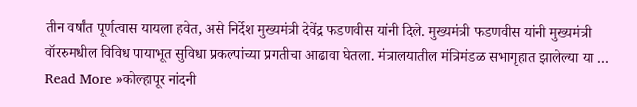तीन वर्षांत पूर्णत्वास यायला हवेत, असे निर्देश मुख्यमंत्री देवेंद्र फडणवीस यांनी दिले. मुख्यमंत्री फडणवीस यांनी मुख्यमंत्री वॉररुमधील विविध पायाभूत सुविधा प्रकल्पांच्या प्रगतीचा आढावा घेतला. मंत्रालयातील मंत्रिमंडळ सभागृहात झालेल्या या …
Read More »कोल्हापूर नांदनी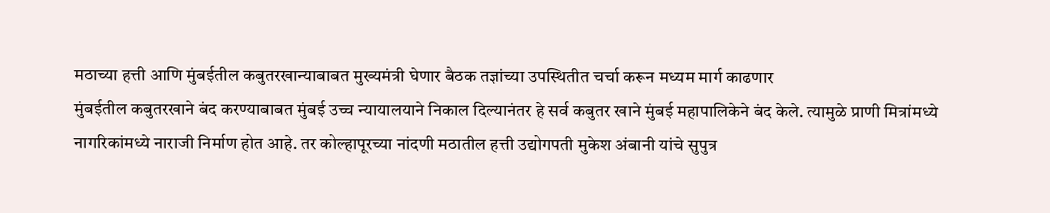मठाच्या हत्ती आणि मुंबईतील कबुतरखान्याबाबत मुख्यमंत्री घेणार बैठक तज्ञांच्या उपस्थितीत चर्चा करून मध्यम मार्ग काढणार
मुंबईतील कबुतरखाने बंद करण्याबाबत मुंबई उच्च न्यायालयाने निकाल दिल्यानंतर हे सर्व कबुतर खाने मुंबई महापालिकेने बंद केले. त्यामुळे प्राणी मित्रांमध्ये नागरिकांमध्ये नाराजी निर्माण होत आहे. तर कोल्हापूरच्या नांदणी मठातील हत्ती उद्योगपती मुकेश अंबानी यांचे सुपुत्र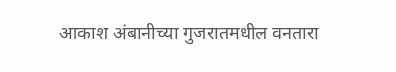आकाश अंबानीच्या गुजरातमधील वनतारा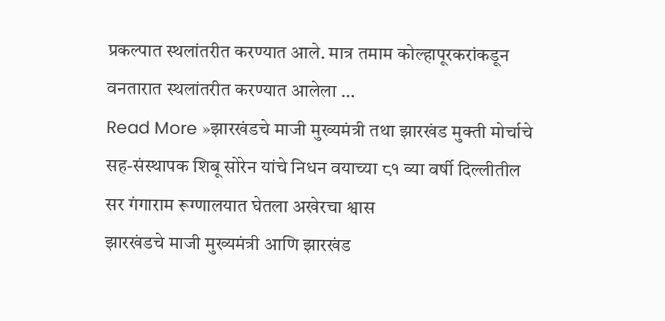प्रकल्पात स्थलांतरीत करण्यात आले. मात्र तमाम कोल्हापूरकरांकडून वनतारात स्थलांतरीत करण्यात आलेला …
Read More »झारखंडचे माजी मुख्यमंत्री तथा झारखंड मुक्ती मोर्चाचे सह-संस्थापक शिबू सोरेन यांचे निधन वयाच्या ८१ व्या वर्षी दिल्लीतील सर गंगाराम रूग्णालयात घेतला अखेरचा श्वास
झारखंडचे माजी मुख्यमंत्री आणि झारखंड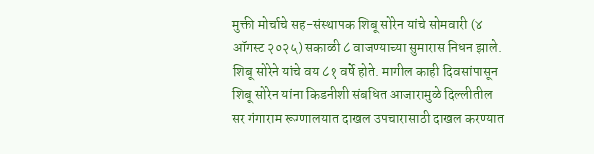मुक्ती मोर्चाचे सह-संस्थापक शिबू सोरेन यांचे सोमवारी (४ ऑगस्ट २०२५) सकाळी ८ वाजण्याच्या सुमारास निधन झाले. शिबू सोरेने यांचे वय ८१ वर्षे होते. मागील काही दिवसांपासून शिबू सोरेन यांना किडनीशी संबधित आजारामुळे दिल्लीतील सर गंगाराम रूग्णालयात दाखल उपचारासाठी दाखल करण्यात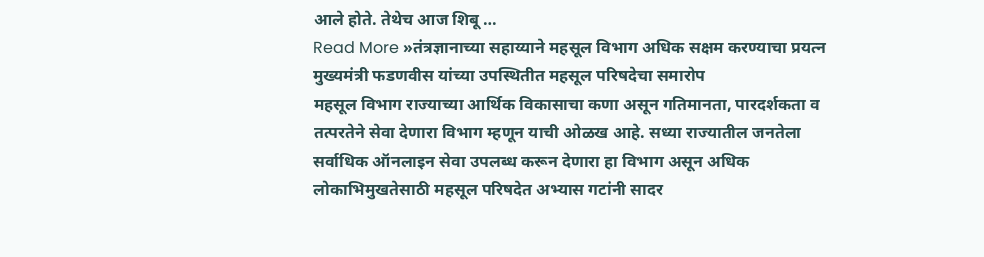आले होते. तेथेच आज शिबू …
Read More »तंत्रज्ञानाच्या सहाय्याने महसूल विभाग अधिक सक्षम करण्याचा प्रयत्न मुख्यमंत्री फडणवीस यांच्या उपस्थितीत महसूल परिषदेचा समारोप
महसूल विभाग राज्याच्या आर्थिक विकासाचा कणा असून गतिमानता, पारदर्शकता व तत्परतेने सेवा देणारा विभाग म्हणून याची ओळख आहे. सध्या राज्यातील जनतेला सर्वाधिक ऑनलाइन सेवा उपलब्ध करून देणारा हा विभाग असून अधिक लोकाभिमुखतेसाठी महसूल परिषदेत अभ्यास गटांनी सादर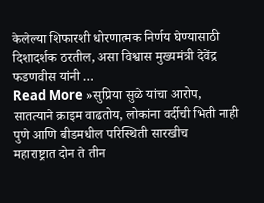केलेल्या शिफारशी धोरणात्मक निर्णय घेण्यासाठी दिशादर्शक ठरतील, असा विश्वास मुख्यमंत्री देवेंद्र फडणवीस यांनी …
Read More »सुप्रिया सुळे यांचा आरोप, सातत्याने क्राइम वाढतोय, लोकांना वर्दीची भिती नाही पुणे आणि बीडमधील परिस्थिती सारखीच
महाराष्ट्रात दोन ते तीन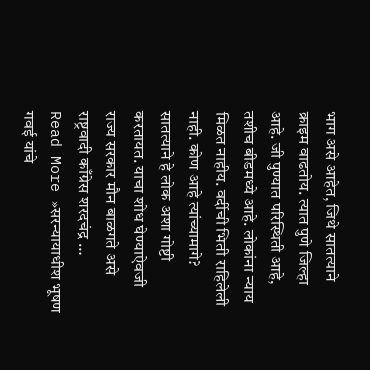भाग असे आहेत, जिथे सातत्याने क्राइम वाढतोय. त्यात पुणे जिल्हा आहे. जी पुण्यात परिस्थिती आहे, तशीच बीडमध्ये आहे. लोकांना न्याय मिळत नाहीय. वर्दीची भिती राहिलेली नाही. कोण आहे त्यांच्यामागे? सातत्याने हे लोक अशा गोष्टी करतायत. याचा शोध घेण्याऐवजी राज्य सरकार मौन बाळगते असे राष्ट्रवादी काँग्रेस शरदचंद्र …
Read More »सरन्यायाधीश भूषण गवई यांचे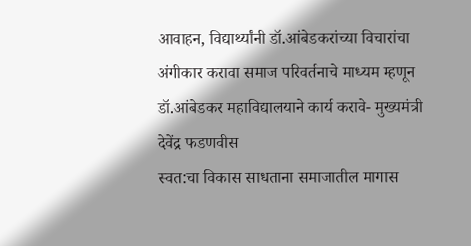आवाहन, विद्यार्थ्यांनी डॉ.आंबेडकरांच्या विचारांचा अंगीकार करावा समाज परिवर्तनाचे माध्यम म्हणून डॉ.आंबेडकर महाविद्यालयाने कार्य करावे- मुख्यमंत्री देवेंद्र फडणवीस
स्वत:चा विकास साधताना समाजातील मागास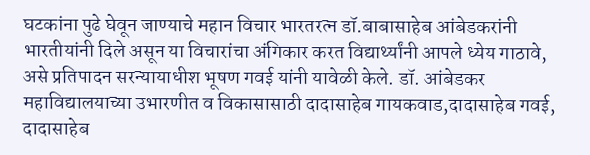घटकांना पुढे घेवून जाण्याचे महान विचार भारतरत्न डॉ.बाबासाहेब आंबेडकरांनी भारतीयांनी दिले असून या विचारांचा अंगिकार करत विद्यार्थ्यांनी आपले ध्येय गाठावे, असे प्रतिपादन सरन्यायाधीश भूषण गवई यांनी यावेळी केले. डॉ. आंबेडकर महाविद्यालयाच्या उभारणीत व विकासासाठी दादासाहेब गायकवाड,दादासाहेब गवई, दादासाहेब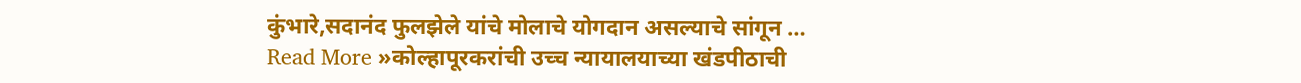कुंभारे,सदानंद फुलझेले यांचे मोलाचे योगदान असल्याचे सांगून …
Read More »कोल्हापूरकरांची उच्च न्यायालयाच्या खंडपीठाची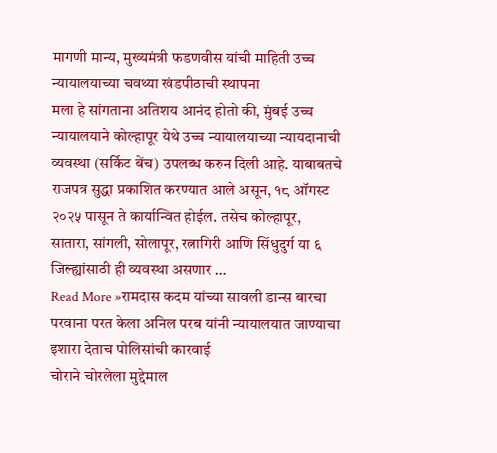मागणी मान्य, मुख्यमंत्री फडणवीस यांची माहिती उच्च न्यायालयाच्या चवथ्या खंडपीठाची स्थापना
मला हे सांगताना अतिशय आनंद होतो की, मुंबई उच्च न्यायालयाने कोल्हापूर येथे उच्च न्यायालयाच्या न्यायदानाची व्यवस्था (सर्किट बेंच) उपलब्ध करुन दिली आहे. याबाबतचे राजपत्र सुद्धा प्रकाशित करण्यात आले असून, १८ ऑगस्ट २०२५ पासून ते कार्यान्वित होईल. तसेच कोल्हापूर, सातारा, सांगली, सोलापूर, रत्नागिरी आणि सिंधुदुर्ग या ६ जिल्ह्यांसाठी ही व्यवस्था असणार …
Read More »रामदास कदम यांच्या सावली डान्स बारचा परवाना परत केला अनिल परब यांनी न्यायालयात जाण्याचा इशारा देताच पोलिसांची कारवाई
चोराने चोरलेला मुद्देमाल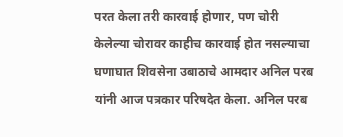परत केला तरी कारवाई होणार, पण चोरी केलेल्या चोरावर काहीच कारवाई होत नसल्याचा घणाघात शिवसेना उबाठाचे आमदार अनिल परब यांनी आज पत्रकार परिषदेत केला. अनिल परब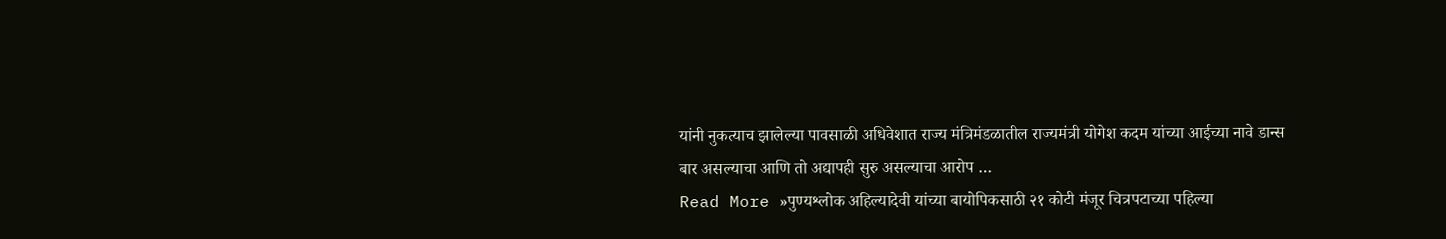यांनी नुकत्याच झालेल्या पावसाळी अधिवेशात राज्य मंत्रिमंडळातील राज्यमंत्री योगेश कदम यांच्या आईच्या नावे डान्स बार असल्याचा आणि तो अद्यापही सुरु असल्याचा आरोप …
Read More »पुण्यश्लोक अहिल्यादेवी यांच्या बायोपिकसाठी २१ कोटी मंजूर चित्रपटाच्या पहिल्या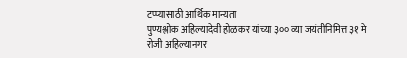टप्प्यासाठी आर्थिक मान्यता
पुण्यश्लोक अहिल्यादेवी होळकर यांच्या ३०० व्या जयंतीनिमित्त ३१ मे रोजी अहिल्यानगर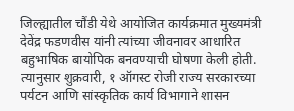जिल्ह्यातील चौंडी येथे आयोजित कार्यक्रमात मुख्यमंत्री देवेंद्र फडणवीस यांनी त्यांच्या जीवनावर आधारित बहुभाषिक बायोपिक बनवण्याची घोषणा केली होती. त्यानुसार शुक्रवारी, १ ऑगस्ट रोजी राज्य सरकारच्या पर्यटन आणि सांस्कृतिक कार्य विभागाने शासन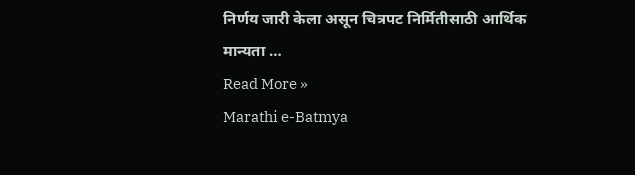निर्णय जारी केला असून चित्रपट निर्मितीसाठी आर्थिक मान्यता …
Read More »
Marathi e-Batmya